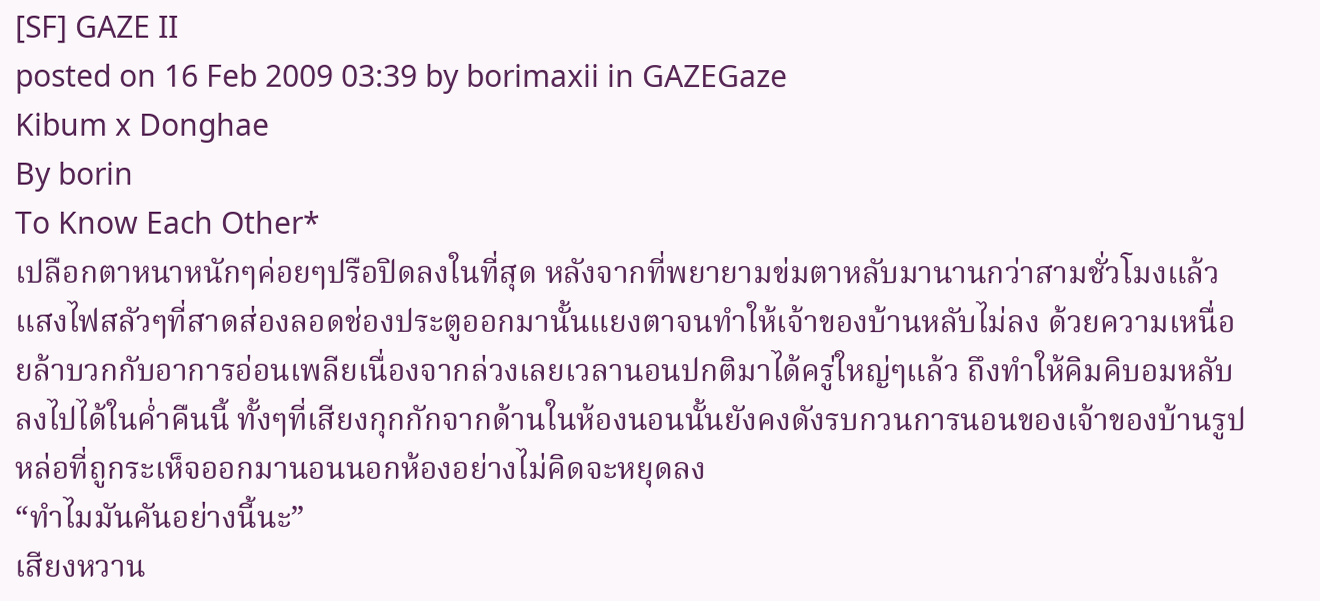[SF] GAZE II
posted on 16 Feb 2009 03:39 by borimaxii in GAZEGaze
Kibum x Donghae
By borin
To Know Each Other*
เปลือกตาหนาหนักๆค่อยๆปรือปิดลงในที่สุด หลังจากที่พยายามข่มตาหลับมานานกว่าสามชั่วโมงแล้ว แสงไฟสลัวๆที่สาดส่องลอดช่องประตูออกมานั้นแยงตาจนทำให้เจ้าของบ้านหลับไม่ลง ด้วยความเหนื่อยล้าบวกกับอาการอ่อนเพลียเนื่องจากล่วงเลยเวลานอนปกติมาได้ครู่ใหญ่ๆแล้ว ถึงทำให้คิมคิบอมหลับลงไปได้ในค่ำคืนนี้ ทั้งๆที่เสียงกุกกักจากด้านในห้องนอนนั้นยังคงดังรบกวนการนอนของเจ้าของบ้านรูปหล่อที่ถูกระเห็จออกมานอนนอกห้องอย่างไม่คิดจะหยุดลง
“ทำไมมันคันอย่างนี้นะ”
เสียงหวาน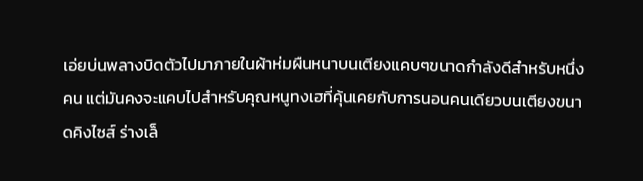เอ่ยบ่นพลางบิดตัวไปมาภายในผ้าห่มผืนหนาบนเตียงแคบๆขนาดกำลังดีสำหรับหนึ่งคน แต่มันคงจะแคบไปสำหรับคุณหนูทงเฮที่คุ้นเคยกับการนอนคนเดียวบนเตียงขนาดคิงไซส์ ร่างเล็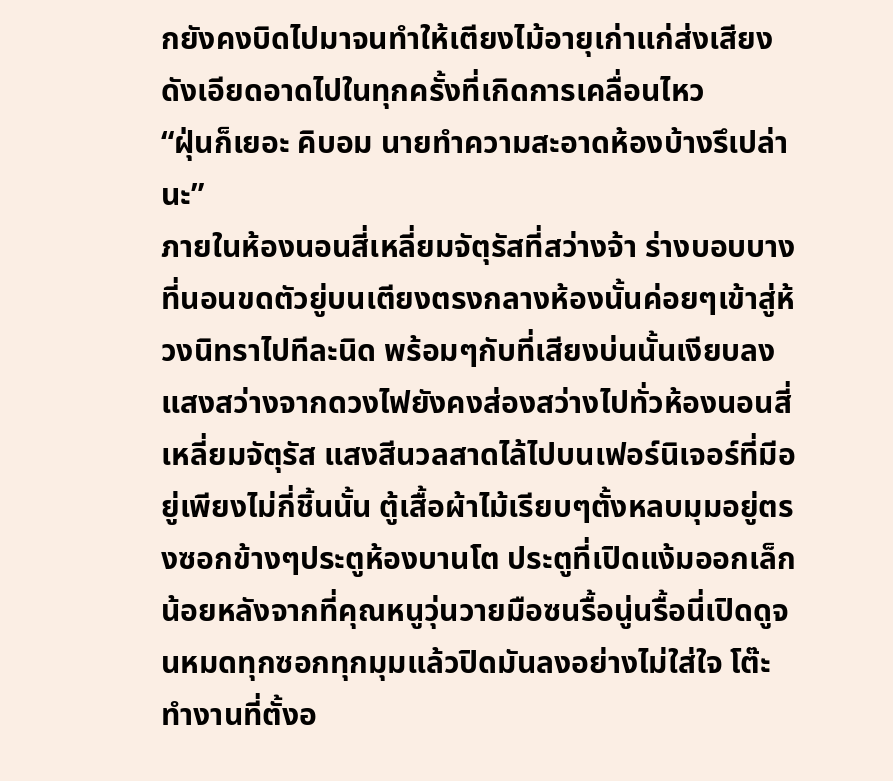กยังคงบิดไปมาจนทำให้เตียงไม้อายุเก่าแก่ส่งเสียงดังเอียดอาดไปในทุกครั้งที่เกิดการเคลื่อนไหว
“ฝุ่นก็เยอะ คิบอม นายทำความสะอาดห้องบ้างรึเปล่านะ”
ภายในห้องนอนสี่เหลี่ยมจัตุรัสที่สว่างจ้า ร่างบอบบางที่นอนขดตัวยู่บนเตียงตรงกลางห้องนั้นค่อยๆเข้าสู่ห้วงนิทราไปทีละนิด พร้อมๆกับที่เสียงบ่นนั้นเงียบลง
แสงสว่างจากดวงไฟยังคงส่องสว่างไปทั่วห้องนอนสี่เหลี่ยมจัตุรัส แสงสีนวลสาดไล้ไปบนเฟอร์นิเจอร์ที่มีอยู่เพียงไม่กี่ชิ้นนั้น ตู้เสื้อผ้าไม้เรียบๆตั้งหลบมุมอยู่ตรงซอกข้างๆประตูห้องบานโต ประตูที่เปิดแง้มออกเล็กน้อยหลังจากที่คุณหนูวุ่นวายมือซนรื้อนู่นรื้อนี่เปิดดูจนหมดทุกซอกทุกมุมแล้วปิดมันลงอย่างไม่ใส่ใจ โต๊ะทำงานที่ตั้งอ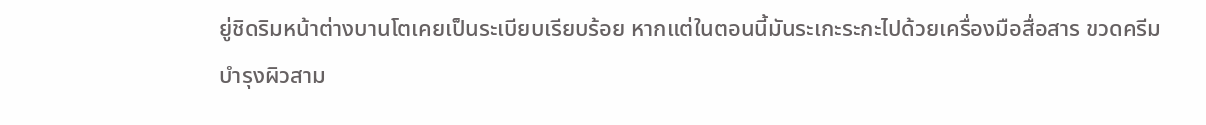ยู่ชิดริมหน้าต่างบานโตเคยเป็นระเบียบเรียบร้อย หากแต่ในตอนนี้มันระเกะระกะไปด้วยเครื่องมือสื่อสาร ขวดครีมบำรุงผิวสาม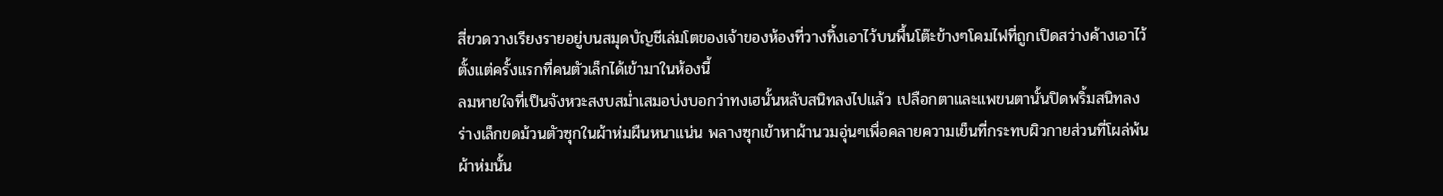สี่ขวดวางเรียงรายอยู่บนสมุดบัญชีเล่มโตของเจ้าของห้องที่วางทิ้งเอาไว้บนพื้นโต๊ะข้างๆโคมไฟที่ถูกเปิดสว่างค้างเอาไว้ตั้งแต่ครั้งแรกที่คนตัวเล็กได้เข้ามาในห้องนี้
ลมหายใจที่เป็นจังหวะสงบสม่ำเสมอบ่งบอกว่าทงเฮนั้นหลับสนิทลงไปแล้ว เปลือกตาและแพขนตานั้นปิดพริ้มสนิทลง ร่างเล็กขดม้วนตัวซุกในผ้าห่มผืนหนาแน่น พลางซุกเข้าหาผ้านวมอุ่นๆเพื่อคลายความเย็นที่กระทบผิวกายส่วนที่โผล่พ้นผ้าห่มนั้น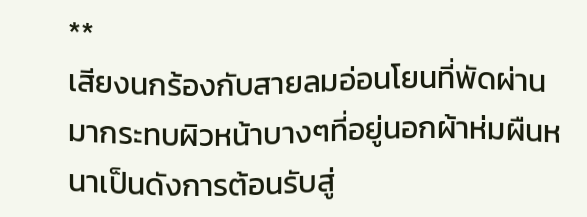**
เสียงนกร้องกับสายลมอ่อนโยนที่พัดผ่านมากระทบผิวหน้าบางๆที่อยู่นอกผ้าห่มผืนหนาเป็นดังการต้อนรับสู่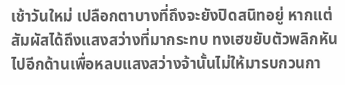เช้าวันใหม่ เปลือกตาบางที่ถึงจะยังปิดสนิทอยู่ หากแต่สัมผัสได้ถึงแสงสว่างที่มากระทบ ทงเฮขยับตัวพลิกหันไปอีกด้านเพื่อหลบแสงสว่างจ้านั้นไม่ให้มารบกวนกา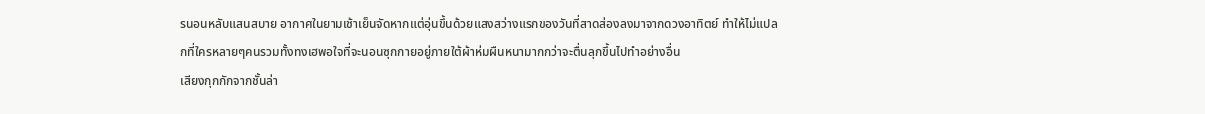รนอนหลับแสนสบาย อากาศในยามเช้าเย็นจัดหากแต่อุ่นขึ้นด้วยแสงสว่างแรกของวันที่สาดส่องลงมาจากดวงอาทิตย์ ทำให้ไม่แปลกที่ใครหลายๆคนรวมทั้งทงเฮพอใจที่จะนอนซุกกายอยู่ภายใต้ผ้าห่มผืนหนามากกว่าจะตื่นลุกขึ้นไปทำอย่างอื่น
เสียงกุกกักจากชั้นล่า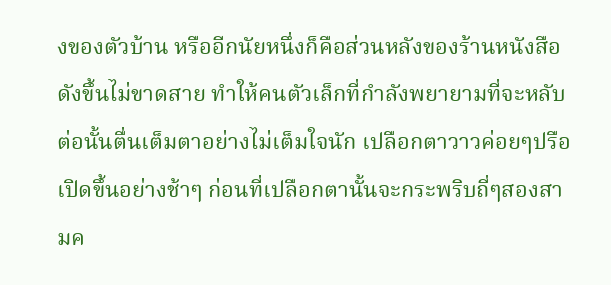งของตัวบ้าน หรืออีกนัยหนึ่งก็คือส่วนหลังของร้านหนังสือดังขึ้นไม่ขาดสาย ทำให้คนตัวเล็กที่กำลังพยายามที่จะหลับต่อนั้นตื่นเต็มตาอย่างไม่เต็มใจนัก เปลือกตาวาวค่อยๆปรือเปิดขึ้นอย่างช้าๆ ก่อนที่เปลือกตานั้นจะกระพริบถี่ๆสองสามค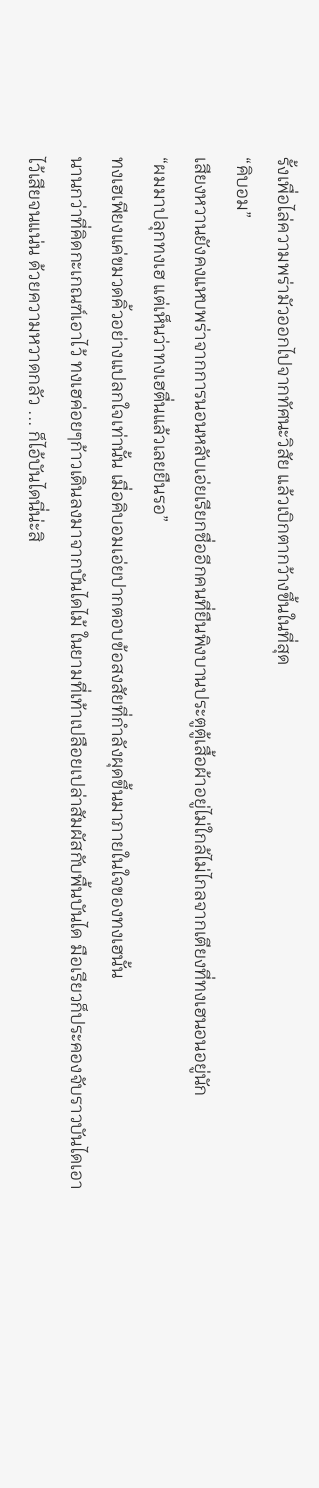รั้งเพื่อไล่ความพร่ามัวออกไปจากทัศนะวิสัย แล้วเบิกตากว้างขึ้นในที่สุด
“คิบอม”
เสียงหวานยังคงแหบพร่าจากการนอนหลับเอ่ยเรียกชื่ออีกคนที่ยืนพิงบานประตูตู้เสื้อผ้าอยู่ไม่ใกล้ไม่ไกลจากเตียงที่ทงเฮนอนอยู่นัก
“ผมมาปลุกทงเฮ แต่เห็นว่าทงเฮตื่นแล้วเลยยืนรอ”
ทงเฮเพียงแค่ขมวดคิ้วอย่างแปลกใจเท่านั้น เมื่อคิบอมเอ่ยปากตอบข้อสงสัยที่กำลังผุดขึ้นมาภายในใจของทงเฮนั้น
นานกว่าที่คิดกะเกณฑ์เอาไว้ ทงเฮค่อยๆก้าวเดินลงมาจากบันไดไม้ ในยามที่เท้าเปลือยเปล่าสัมผัสกับพื้นบันได มือเรียวก็ประคองจับราวบันไดเอาไว้เสียจนแน่น ด้วยความหวาดกลัว ... ก็ไอ้บันไดนี่น่ะสิ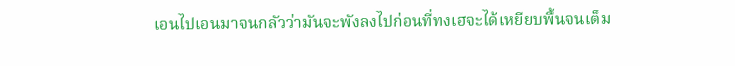เอนไปเอนมาจนกลัวว่ามันจะพังลงไปก่อนที่ทงเฮจะได้เหยียบพื้นจนเต็ม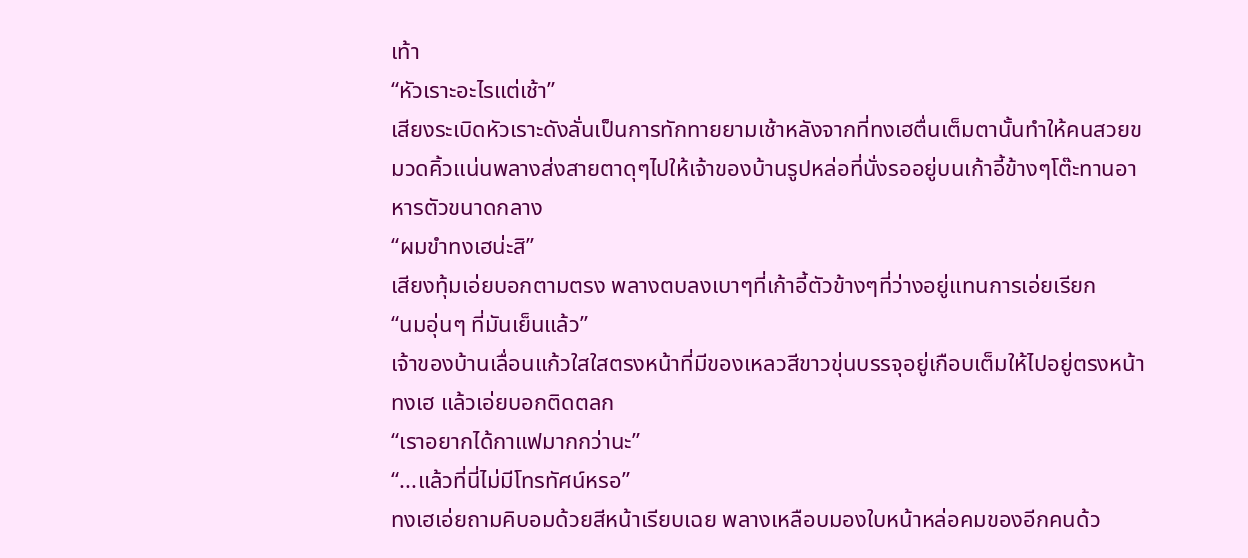เท้า
“หัวเราะอะไรแต่เช้า”
เสียงระเบิดหัวเราะดังลั่นเป็นการทักทายยามเช้าหลังจากที่ทงเฮตื่นเต็มตานั้นทำให้คนสวยขมวดคิ้วแน่นพลางส่งสายตาดุๆไปให้เจ้าของบ้านรูปหล่อที่นั่งรออยู่บนเก้าอี้ข้างๆโต๊ะทานอาหารตัวขนาดกลาง
“ผมขำทงเฮน่ะสิ”
เสียงทุ้มเอ่ยบอกตามตรง พลางตบลงเบาๆที่เก้าอี้ตัวข้างๆที่ว่างอยู่แทนการเอ่ยเรียก
“นมอุ่นๆ ที่มันเย็นแล้ว”
เจ้าของบ้านเลื่อนแก้วใสใสตรงหน้าที่มีของเหลวสีขาวขุ่นบรรจุอยู่เกือบเต็มให้ไปอยู่ตรงหน้าทงเฮ แล้วเอ่ยบอกติดตลก
“เราอยากได้กาแฟมากกว่านะ”
“...แล้วที่นี่ไม่มีโทรทัศน์หรอ”
ทงเฮเอ่ยถามคิบอมด้วยสีหน้าเรียบเฉย พลางเหลือบมองใบหน้าหล่อคมของอีกคนด้ว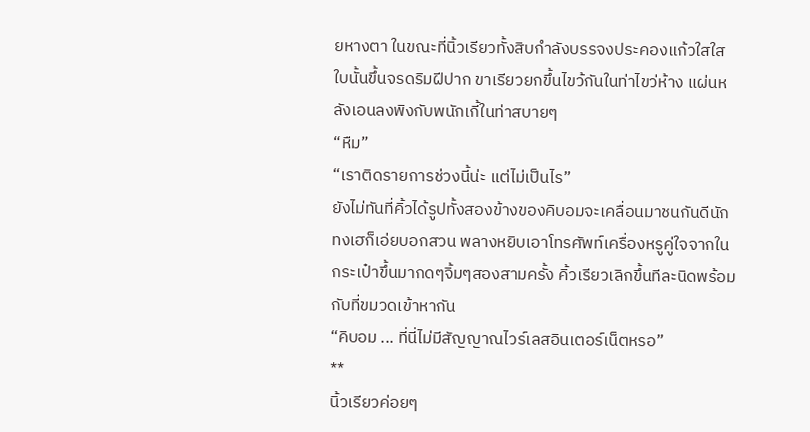ยหางตา ในขณะที่นิ้วเรียวทั้งสิบกำลังบรรจงประคองแก้วใสใสใบนั้นขึ้นจรดริมฝีปาก ขาเรียวยกขึ้นไขว้กันในท่าไขว่ห้าง แผ่นหลังเอนลงพิงกับพนักเกี้ในท่าสบายๆ
“หืม”
“เราติดรายการช่วงนี้น่ะ แต่ไม่เป็นไร”
ยังไม่ทันที่คิ้วได้รูปทั้งสองข้างของคิบอมจะเคลื่อนมาชนกันดีนัก ทงเฮก็เอ่ยบอกสวน พลางหยิบเอาโทรศัพท์เครื่องหรูคู่ใจจากในกระเป๋าขึ้นมากดๆจิ้มๆสองสามครั้ง คิ้วเรียวเลิกขึ้นทีละนิดพร้อมกับที่ขมวดเข้าหากัน
“คิบอม ... ที่นี่ไม่มีสัญญาณไวร์เลสอินเตอร์เน็ตหรอ”
**
นิ้วเรียวค่อยๆ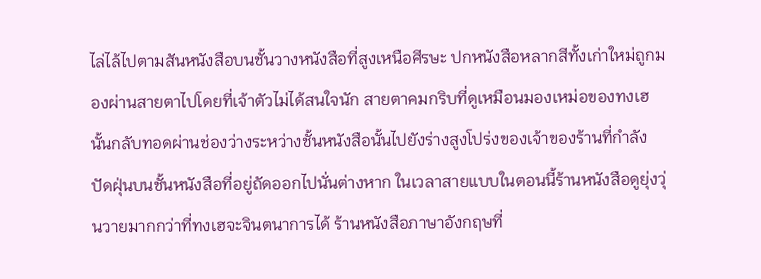ไล่ไล้ไปตามสันหนังสือบนชั้นวางหนังสือที่สูงเหนือศีรษะ ปกหนังสือหลากสีทั้งเก่าใหม่ถูกมองผ่านสายตาไปโดยที่เจ้าตัวไม่ได้สนใจนัก สายตาคมกริบที่ดูเหมือนมองเหม่อของทงเฮนั้นกลับทอดผ่านช่องว่างระหว่างชั้นหนังสือนั้นไปยังร่างสูงโปร่งของเจ้าของร้านที่กำลังปัดฝุ่นบนชั้นหนังสือที่อยู่ถัดออกไปนั่นต่างหาก ในเวลาสายแบบในตอนนี้ร้านหนังสือดูยุ่งวุ่นวายมากกว่าที่ทงเฮจะจินตนาการได้ ร้านหนังสือภาษาอังกฤษที่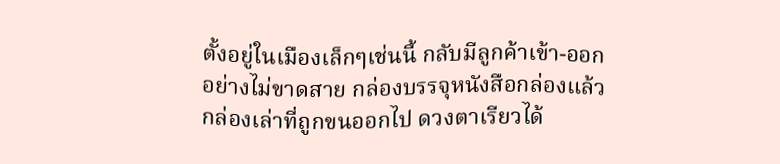ตั้งอยู่ในเมืองเล็กๆเช่นนี้ กลับมีลูกค้าเข้า-ออกอย่างไม่ขาดสาย กล่องบรรจุหนังสือกล่องแล้วกล่องเล่าที่ถูกขนออกไป ดวงตาเรียวได้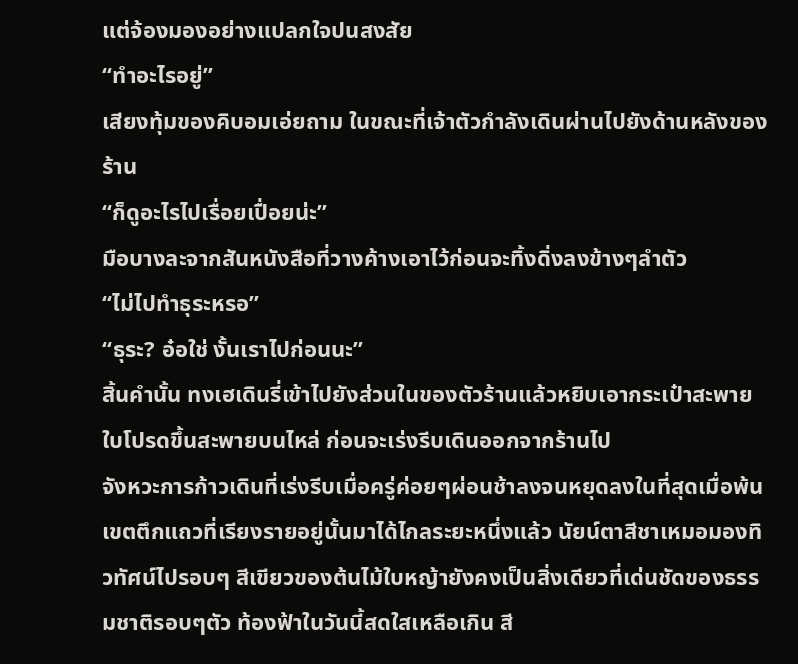แต่จ้องมองอย่างแปลกใจปนสงสัย
“ทำอะไรอยู่”
เสียงทุ้มของคิบอมเอ่ยถาม ในขณะที่เจ้าตัวกำลังเดินผ่านไปยังด้านหลังของร้าน
“ก็ดูอะไรไปเรื่อยเปื่อยน่ะ”
มือบางละจากสันหนังสือที่วางค้างเอาไว้ก่อนจะทิ้งดิ่งลงข้างๆลำตัว
“ไม่ไปทำธุระหรอ”
“ธุระ? อ๋อใช่ งั้นเราไปก่อนนะ”
สิ้นคำนั้น ทงเฮเดินรี่เข้าไปยังส่วนในของตัวร้านแล้วหยิบเอากระเป๋าสะพายใบโปรดขึ้นสะพายบนไหล่ ก่อนจะเร่งรีบเดินออกจากร้านไป
จังหวะการก้าวเดินที่เร่งรีบเมื่อครู่ค่อยๆผ่อนช้าลงจนหยุดลงในที่สุดเมื่อพ้นเขตตึกแถวที่เรียงรายอยู่นั้นมาได้ไกลระยะหนึ่งแล้ว นัยน์ตาสีชาเหมอมองทิวทัศน์ไปรอบๆ สีเขียวของต้นไม้ใบหญ้ายังคงเป็นสิ่งเดียวที่เด่นชัดของธรรมชาติรอบๆตัว ท้องฟ้าในวันนี้สดใสเหลือเกิน สี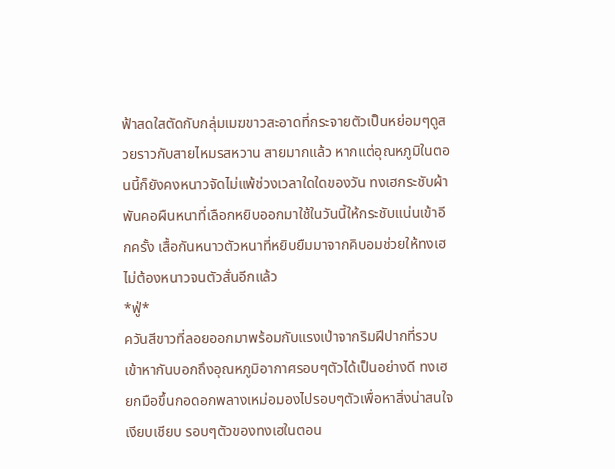ฟ้าสดใสตัดกับกลุ่มเมฆขาวสะอาดที่กระจายตัวเป็นหย่อมๆดูสวยราวกับสายไหมรสหวาน สายมากแล้ว หากแต่อุณหภูมิในตอนนี้ก็ยังคงหนาวจัดไม่แพ้ช่วงเวลาใดใดของวัน ทงเฮกระชับผ้าพันคอผืนหนาที่เลือกหยิบออกมาใช้ในวันนี้ให้กระชับแน่นเข้าอีกครั้ง เสื้อกันหนาวตัวหนาที่หยิบยืมมาจากคิบอมช่วยให้ทงเฮไม่ต้องหนาวจนตัวสั่นอีกแล้ว
*ฟู่*
ควันสีขาวที่ลอยออกมาพร้อมกับแรงเป่าจากริมฝีปากที่รวบเข้าหากันบอกถึงอุณหภูมิอากาศรอบๆตัวได้เป็นอย่างดี ทงเฮยกมือขึ้นกอดอกพลางเหม่อมองไปรอบๆตัวเพื่อหาสิ่งน่าสนใจ
เงียบเชียบ รอบๆตัวของทงเฮในตอน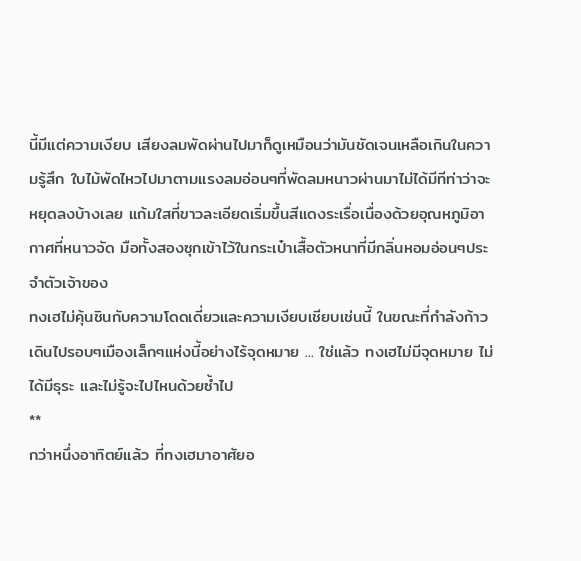นี้มีแต่ความเงียบ เสียงลมพัดผ่านไปมาก็ดูเหมือนว่ามันชัดเจนเหลือเกินในความรู้สึก ใบไม้พัดไหวไปมาตามแรงลมอ่อนๆที่พัดลมหนาวผ่านมาไม่ได้มีทีท่าว่าจะหยุดลงบ้างเลย แก้มใสที่ขาวละเอียดเริ่มขึ้นสีแดงระเรื่อเนื่องด้วยอุณหภูมิอากาศที่หนาวจัด มือทั้งสองซุกเข้าไว้ในกระเป๋าเสื้อตัวหนาที่มีกลิ่นหอมอ่อนๆประจำตัวเจ้าของ
ทงเฮไม่คุ้นชินกับความโดดเดี่ยวและความเงียบเชียบเช่นนี้ ในขณะที่กำลังก้าวเดินไปรอบๆเมืองเล็กๆแห่งนี้อย่างไร้จุดหมาย ... ใช่แล้ว ทงเฮไม่มีจุดหมาย ไม่ได้มีธุระ และไม่รู้จะไปไหนด้วยซ้ำไป
**
กว่าหนึ่งอาทิตย์แล้ว ที่ทงเฮมาอาศัยอ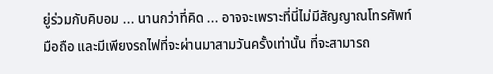ยู่ร่วมกับคิบอม ... นานกว่าที่คิด ... อาจจะเพราะที่นี่ไม่มีสัญญาณโทรศัพท์มือถือ และมีเพียงรถไฟที่จะผ่านมาสามวันครั้งเท่านั้น ที่จะสามารถ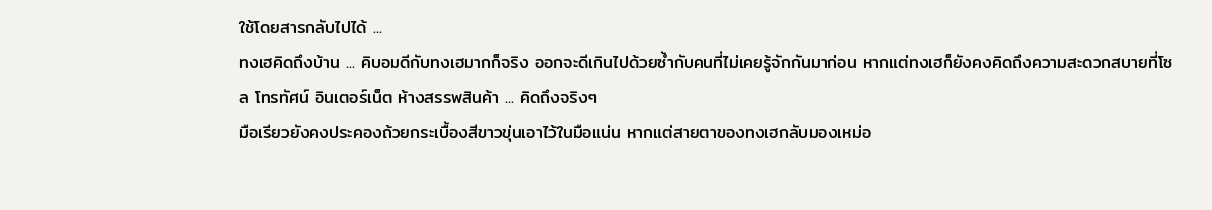ใช้โดยสารกลับไปได้ ...
ทงเฮคิดถึงบ้าน ... คิบอมดีกับทงเฮมากก็จริง ออกจะดีเกินไปด้วยซ้ำกับคนที่ไม่เคยรู้จักกันมาก่อน หากแต่ทงเฮก็ยังคงคิดถึงความสะดวกสบายที่โซล โทรทัศน์ อินเตอร์เน็ต ห้างสรรพสินค้า ... คิดถึงจริงๆ
มือเรียวยังคงประคองถ้วยกระเบื้องสีขาวขุ่นเอาไว้ในมือแน่น หากแต่สายตาของทงเฮกลับมองเหม่อ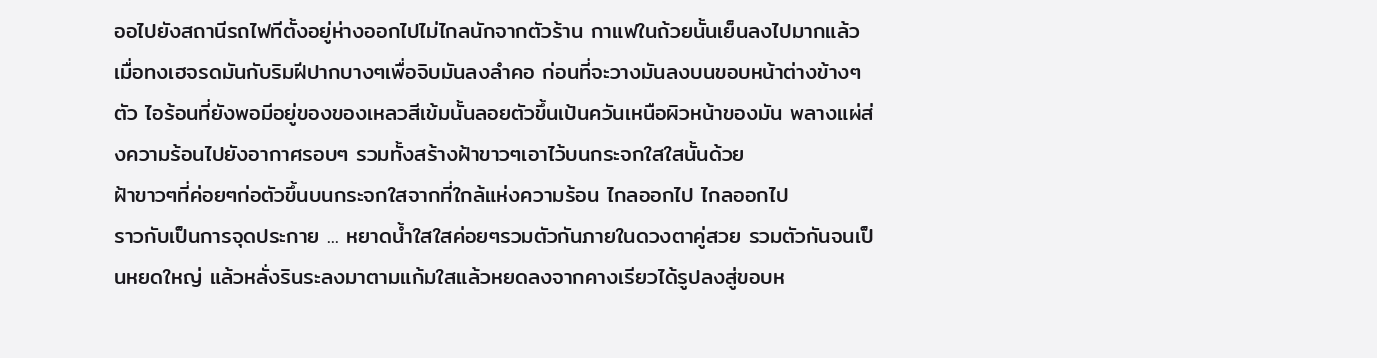ออไปยังสถานีรถไฟทีตั้งอยู่ห่างออกไปไม่ไกลนักจากตัวร้าน กาแฟในถ้วยนั้นเย็นลงไปมากแล้ว เมื่อทงเฮจรดมันกับริมฝีปากบางๆเพื่อจิบมันลงลำคอ ก่อนที่จะวางมันลงบนขอบหน้าต่างข้างๆตัว ไอร้อนที่ยังพอมีอยู่ของของเหลวสีเข้มนั้นลอยตัวขึ้นเป้นควันเหนือผิวหน้าของมัน พลางแผ่ส่งความร้อนไปยังอากาศรอบๆ รวมทั้งสร้างฝ้าขาวๆเอาไว้บนกระจกใสใสนั้นด้วย
ฝ้าขาวๆที่ค่อยๆก่อตัวขึ้นบนกระจกใสจากที่ใกล้แห่งความร้อน ไกลออกไป ไกลออกไป
ราวกับเป็นการจุดประกาย ... หยาดน้ำใสใสค่อยๆรวมตัวกันภายในดวงตาคู่สวย รวมตัวกันจนเป็นหยดใหญ่ แล้วหลั่งรินระลงมาตามแก้มใสแล้วหยดลงจากคางเรียวได้รูปลงสู่ขอบห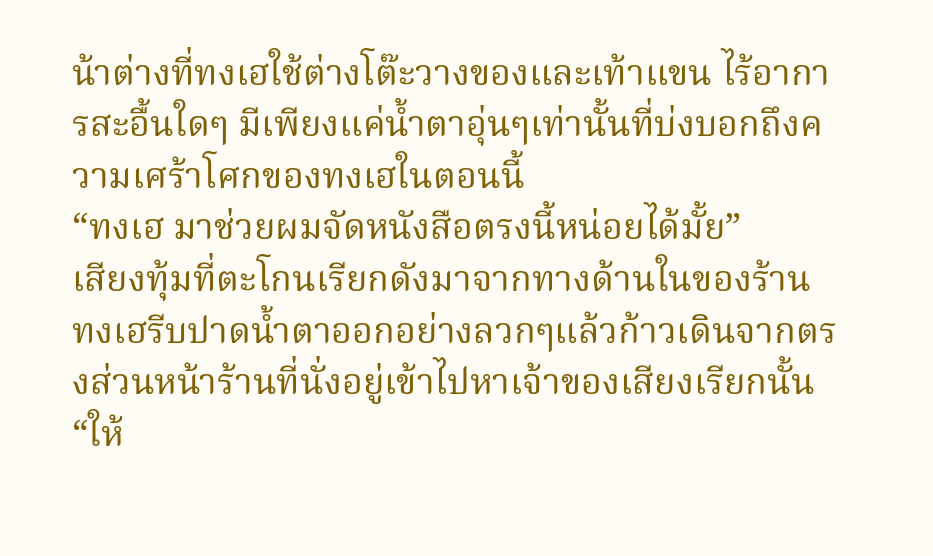น้าต่างที่ทงเฮใช้ต่างโต๊ะวางของและเท้าแขน ไร้อาการสะอื้นใดๆ มีเพียงแค่น้ำตาอุ่นๆเท่านั้นที่บ่งบอกถึงความเศร้าโศกของทงเฮในตอนนี้
“ทงเฮ มาช่วยผมจัดหนังสือตรงนี้หน่อยได้มั้ย”
เสียงทุ้มที่ตะโกนเรียกดังมาจากทางด้านในของร้าน ทงเฮรีบปาดน้ำตาออกอย่างลวกๆแล้วก้าวเดินจากตรงส่วนหน้าร้านที่นั่งอยู่เข้าไปหาเจ้าของเสียงเรียกนั้น
“ให้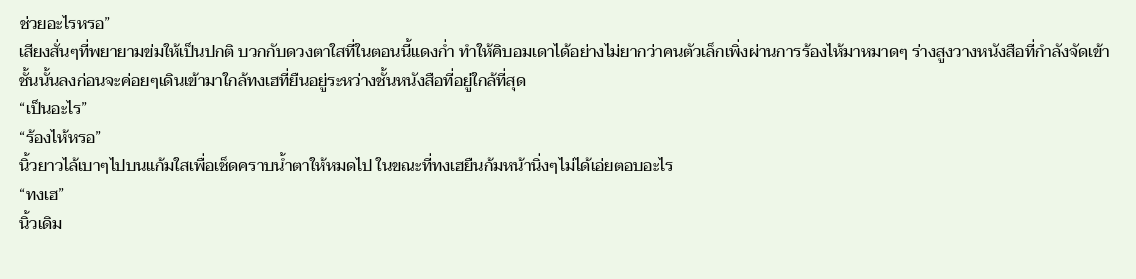ช่วยอะไรหรอ”
เสียงสั่นๆที่พยายามข่มให้เป็นปกติ บวกกับดวงตาใสที่ในตอนนี้แดงก่ำ ทำให้คิบอมเดาได้อย่างไม่ยากว่าคนตัวเล็กเพิ่งผ่านการร้องไห้มาหมาดๆ ร่างสูงวางหนังสือที่กำลังจัดเข้าชั้นนั้นลงก่อนจะค่อยๆเดินเข้ามาใกล้ทงเฮที่ยืนอยู่ระหว่างชั้นหนังสือที่อยู่ใกล้ที่สุด
“เป็นอะไร”
“ร้องไห้หรอ”
นิ้วยาวไล้เบาๆไปบนแก้มใสเพื่อเช็ดคราบน้ำตาให้หมดไป ในขณะที่ทงเฮยืนก้มหน้านิ่งๆไม่ได้เอ่ยตอบอะไร
“ทงเฮ”
นิ้วเดิม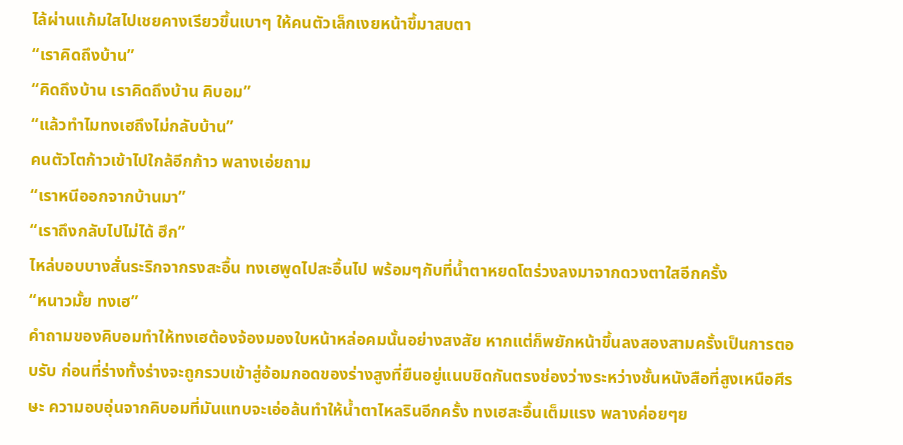ไล้ผ่านแก้มใสไปเชยคางเรียวขึ้นเบาๆ ให้คนตัวเล็กเงยหน้าขึ้มาสบตา
“เราคิดถึงบ้าน”
“คิดถึงบ้าน เราคิดถึงบ้าน คิบอม”
“แล้วทำไมทงเฮถึงไม่กลับบ้าน”
คนตัวโตก้าวเข้าไปใกล้อีกก้าว พลางเอ่ยถาม
“เราหนีออกจากบ้านมา”
“เราถึงกลับไปไม่ได้ ฮึก”
ไหล่บอบบางสั่นระริกจากรงสะอื้น ทงเฮพูดไปสะอื้นไป พร้อมๆกับที่น้ำตาหยดโตร่วงลงมาจากดวงตาใสอีกครั้ง
“หนาวมั้ย ทงเฮ”
คำถามของคิบอมทำให้ทงเฮต้องจ้องมองใบหน้าหล่อคมนั้นอย่างสงสัย หากแต่ก็พยักหน้าขึ้นลงสองสามครั้งเป็นการตอบรับ ก่อนที่ร่างทั้งร่างจะถูกรวบเข้าสู่อ้อมกอดของร่างสูงที่ยืนอยู่แนบชิดกันตรงช่องว่างระหว่างชั้นหนังสือที่สูงเหนือศีรษะ ความอบอุ่นจากคิบอมที่มันแทบจะเอ่อล้นทำให้น้ำตาไหลรินอีกครั้ง ทงเฮสะอื้นเต็มแรง พลางค่อยๆย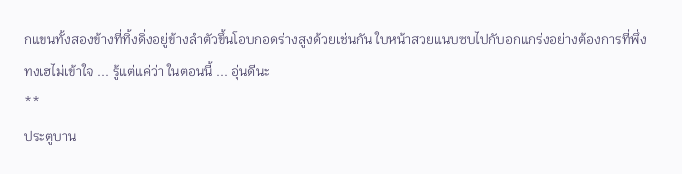กแขนทั้งสองข้างที่ทิ้งดิ่งอยู่ข้างลำตัวขึ้นโอบกอดร่างสูงด้วยเช่นกัน ใบหน้าสวยแนบซบไปกับอกแกร่งอย่างต้องการที่พึ่ง
ทงเฮไม่เข้าใจ ... รู้แต่แค่ว่า ในตอนนี้ ... อุ่นดีนะ
**
ประตูบาน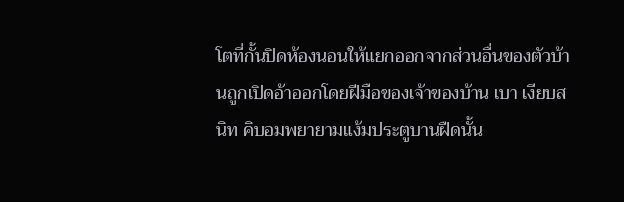โตที่กั้นปิดห้องนอนให้แยกออกจากส่วนอื่นของตัวบ้านถูกเปิดอ้าออกโดยฝีมือของเจ้าของบ้าน เบา เงียบสนิท คิบอมพยายามแง้มประตูบานฝืดนั้น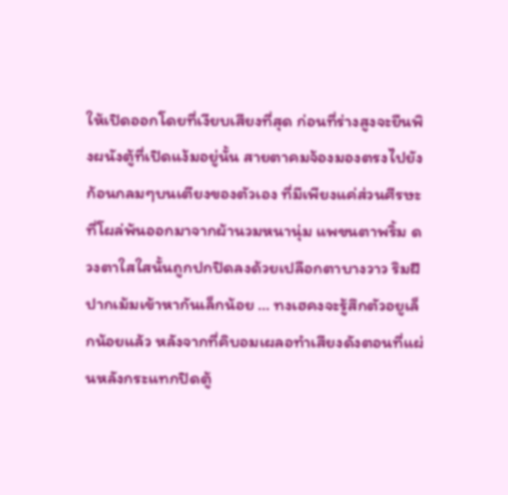ให้เปิดออกโดยที่เงียบเสียงที่สุด ก่อนที่ร่างสูงจะยืนพิงผนังตู้ที่เปิดแง้มอยู่นั้น สายตาคมจ้องมองตรงไปยังก้อนกลมๆบนเตียงของตัวเอง ที่มีเพียงแค่ส่วนศีรษะที่โผล่พ้นออกมาจากผ้านวมหนานุ่ม แพขนตาพริ้ม ดวงตาใสใสนั้นถูกปกปิดลงด้วยเปลือกตาบางวาว ริมฝีปากเม้มเข้าหากันเล็กน้อย ... ทงเฮคงจะรู้สึกตัวอยูเล็กน้อยแล้ว หลังจากที่คิบอมเผลอทำเสียงดังตอนที่แผ่นหลังกระแทกปิดตู้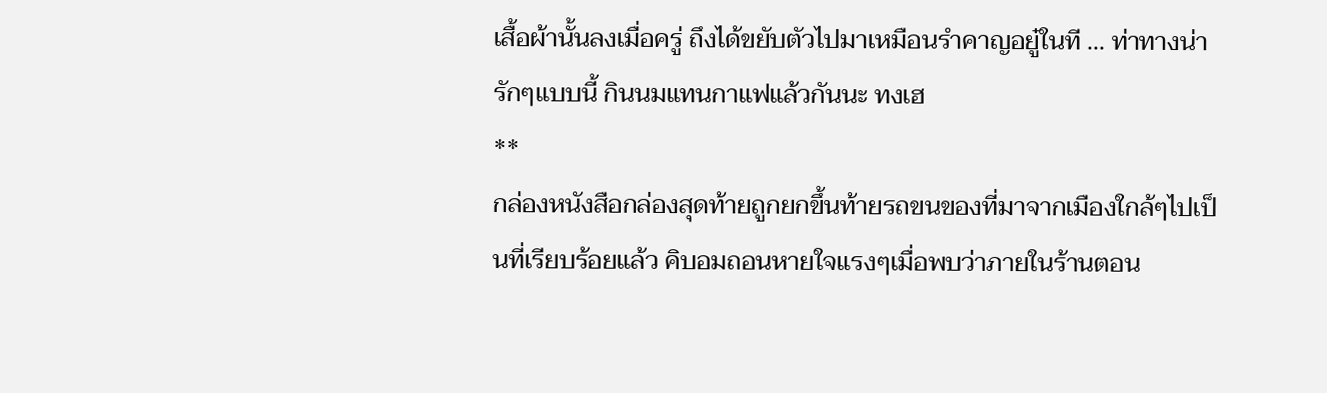เสื้อผ้านั้นลงเมื่อครู่ ถึงได้ขยับตัวไปมาเหมือนรำคาญอยู๋ในที ... ท่าทางน่ารักๆแบบนี้ กินนมแทนกาแฟแล้วกันนะ ทงเฮ
**
กล่องหนังสือกล่องสุดท้ายถูกยกขึ้นท้ายรถขนของที่มาจากเมืองใกล้ๆไปเป็นที่เรียบร้อยแล้ว คิบอมถอนหายใจแรงๆเมื่อพบว่าภายในร้านตอน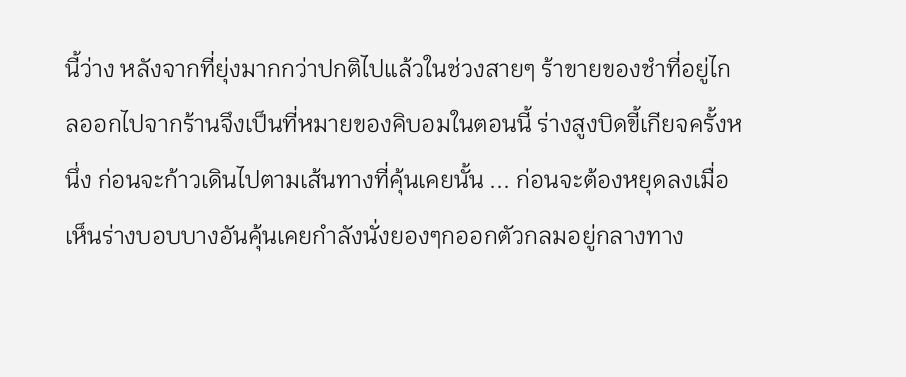นี้ว่าง หลังจากที่ยุ่งมากกว่าปกติไปแล้วในช่วงสายๆ ร้าขายของชำที่อยู่ไกลออกไปจากร้านจึงเป็นที่หมายของคิบอมในตอนนี้ ร่างสูงบิดขี้เกียจครั้งหนึ่ง ก่อนจะก้าวเดินไปตามเส้นทางที่คุ้นเคยนั้น ... ก่อนจะต้องหยุดลงเมื่อเห็นร่างบอบบางอันคุ้นเคยกำลังนั่งยองๆกออกตัวกลมอยู่กลางทาง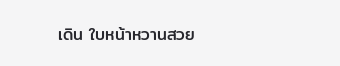เดิน ใบหน้าหวานสวย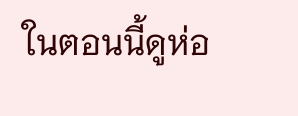ในตอนนี้ดูห่อ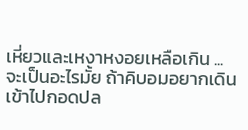เหี่ยวและเหงาหงอยเหลือเกิน ... จะเป็นอะไรมั้ย ถ้าคิบอมอยากเดินเข้าไปกอดปล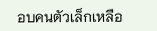อบคนตัวเล็กเหลือ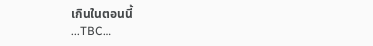เกินในตอนนี้
...TBC…